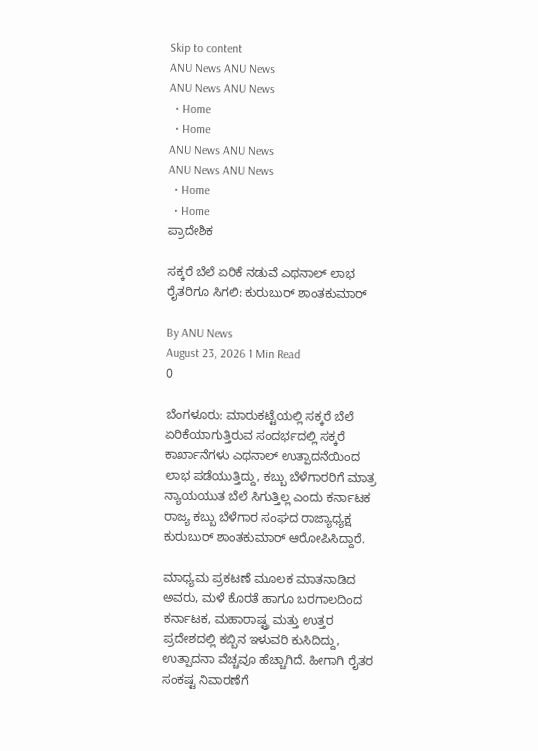Skip to content
ANU News ANU News
ANU News ANU News
  • Home
  • Home
ANU News ANU News
ANU News ANU News
  • Home
  • Home
ಪ್ರಾದೇಶಿಕ

ಸಕ್ಕರೆ ಬೆಲೆ ಏರಿಕೆ ನಡುವೆ ಎಥನಾಲ್ ಲಾಭ ರೈತರಿಗೂ ಸಿಗಲಿ: ಕುರುಬುರ್ ಶಾಂತಕುಮಾರ್

By ANU News
August 23, 2026 1 Min Read
0

ಬೆಂಗಳೂರು: ಮಾರುಕಟ್ಟೆಯಲ್ಲಿ ಸಕ್ಕರೆ ಬೆಲೆ ಏರಿಕೆಯಾಗುತ್ತಿರುವ ಸಂದರ್ಭದಲ್ಲಿ ಸಕ್ಕರೆ ಕಾರ್ಖಾನೆಗಳು ಎಥನಾಲ್ ಉತ್ಪಾದನೆಯಿಂದ ಲಾಭ ಪಡೆಯುತ್ತಿದ್ದು, ಕಬ್ಬು ಬೆಳೆಗಾರರಿಗೆ ಮಾತ್ರ ನ್ಯಾಯಯುತ ಬೆಲೆ ಸಿಗುತ್ತಿಲ್ಲ ಎಂದು ಕರ್ನಾಟಕ ರಾಜ್ಯ ಕಬ್ಬು ಬೆಳೆಗಾರ ಸಂಘದ ರಾಜ್ಯಾಧ್ಯಕ್ಷ ಕುರುಬುರ್ ಶಾಂತಕುಮಾರ್ ಆರೋಪಿಸಿದ್ದಾರೆ.

ಮಾಧ್ಯಮ ಪ್ರಕಟಣೆ ಮೂಲಕ ಮಾತನಾಡಿದ ಅವರು, ಮಳೆ ಕೊರತೆ ಹಾಗೂ ಬರಗಾಲದಿಂದ ಕರ್ನಾಟಕ, ಮಹಾರಾಷ್ಟ್ರ ಮತ್ತು ಉತ್ತರ ಪ್ರದೇಶದಲ್ಲಿ ಕಬ್ಬಿನ ಇಳುವರಿ ಕುಸಿದಿದ್ದು, ಉತ್ಪಾದನಾ ವೆಚ್ಚವೂ ಹೆಚ್ಚಾಗಿದೆ. ಹೀಗಾಗಿ ರೈತರ ಸಂಕಷ್ಟ ನಿವಾರಣೆಗೆ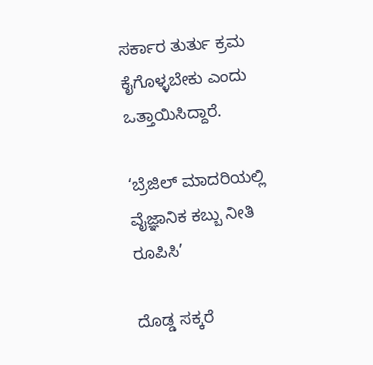ಸರ್ಕಾರ ತುರ್ತು ಕ್ರಮ ಕೈಗೊಳ್ಳಬೇಕು ಎಂದು ಒತ್ತಾಯಿಸಿದ್ದಾರೆ.

‘ಬ್ರೆಜಿಲ್ ಮಾದರಿಯಲ್ಲಿ ವೈಜ್ಞಾನಿಕ ಕಬ್ಬು ನೀತಿ ರೂಪಿಸಿ’

ದೊಡ್ಡ ಸಕ್ಕರೆ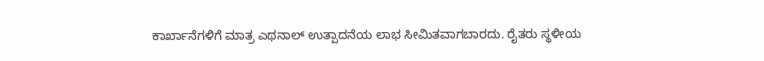ಕಾರ್ಖಾನೆಗಳಿಗೆ ಮಾತ್ರ ಎಥನಾಲ್ ಉತ್ಪಾದನೆಯ ಲಾಭ ಸೀಮಿತವಾಗಬಾರದು. ರೈತರು ಸ್ಥಳೀಯ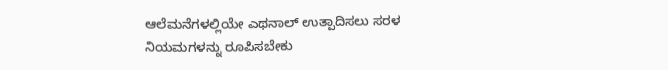ಆಲೆಮನೆಗಳಲ್ಲಿಯೇ ಎಥನಾಲ್ ಉತ್ಪಾದಿಸಲು ಸರಳ ನಿಯಮಗಳನ್ನು ರೂಪಿಸಬೇಕು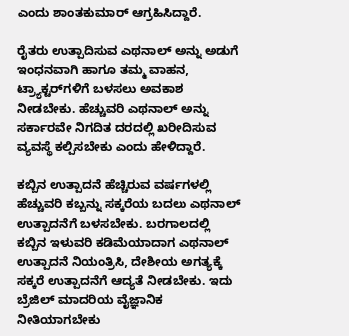ಎಂದು ಶಾಂತಕುಮಾರ್ ಆಗ್ರಹಿಸಿದ್ದಾರೆ.

ರೈತರು ಉತ್ಪಾದಿಸುವ ಎಥನಾಲ್ ಅನ್ನು ಅಡುಗೆ ಇಂಧನವಾಗಿ ಹಾಗೂ ತಮ್ಮ ವಾಹನ, ಟ್ರ್ಯಾಕ್ಟರ್‌ಗಳಿಗೆ ಬಳಸಲು ಅವಕಾಶ ನೀಡಬೇಕು. ಹೆಚ್ಚುವರಿ ಎಥನಾಲ್ ಅನ್ನು ಸರ್ಕಾರವೇ ನಿಗದಿತ ದರದಲ್ಲಿ ಖರೀದಿಸುವ ವ್ಯವಸ್ಥೆ ಕಲ್ಪಿಸಬೇಕು ಎಂದು ಹೇಳಿದ್ದಾರೆ.

ಕಬ್ಬಿನ ಉತ್ಪಾದನೆ ಹೆಚ್ಚಿರುವ ವರ್ಷಗಳಲ್ಲಿ ಹೆಚ್ಚುವರಿ ಕಬ್ಬನ್ನು ಸಕ್ಕರೆಯ ಬದಲು ಎಥನಾಲ್ ಉತ್ಪಾದನೆಗೆ ಬಳಸಬೇಕು. ಬರಗಾಲದಲ್ಲಿ ಕಬ್ಬಿನ ಇಳುವರಿ ಕಡಿಮೆಯಾದಾಗ ಎಥನಾಲ್ ಉತ್ಪಾದನೆ ನಿಯಂತ್ರಿಸಿ, ದೇಶೀಯ ಅಗತ್ಯಕ್ಕೆ ಸಕ್ಕರೆ ಉತ್ಪಾದನೆಗೆ ಆದ್ಯತೆ ನೀಡಬೇಕು. ಇದು ಬ್ರೆಜಿಲ್ ಮಾದರಿಯ ವೈಜ್ಞಾನಿಕ ನೀತಿಯಾಗಬೇಕು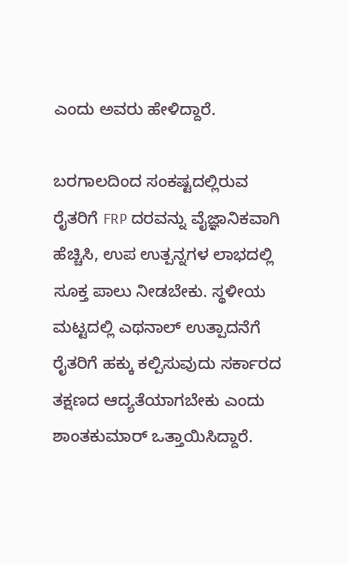ಎಂದು ಅವರು ಹೇಳಿದ್ದಾರೆ.

ಬರಗಾಲದಿಂದ ಸಂಕಷ್ಟದಲ್ಲಿರುವ ರೈತರಿಗೆ FRP ದರವನ್ನು ವೈಜ್ಞಾನಿಕವಾಗಿ ಹೆಚ್ಚಿಸಿ, ಉಪ ಉತ್ಪನ್ನಗಳ ಲಾಭದಲ್ಲಿ ಸೂಕ್ತ ಪಾಲು ನೀಡಬೇಕು. ಸ್ಥಳೀಯ ಮಟ್ಟದಲ್ಲಿ ಎಥನಾಲ್ ಉತ್ಪಾದನೆಗೆ ರೈತರಿಗೆ ಹಕ್ಕು ಕಲ್ಪಿಸುವುದು ಸರ್ಕಾರದ ತಕ್ಷಣದ ಆದ್ಯತೆಯಾಗಬೇಕು ಎಂದು ಶಾಂತಕುಮಾರ್ ಒತ್ತಾಯಿಸಿದ್ದಾರೆ.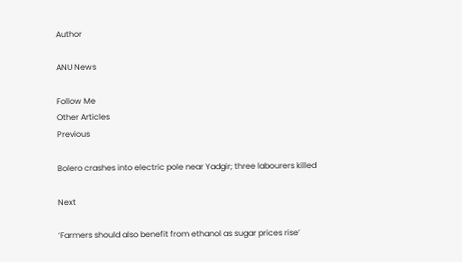Author

ANU News

Follow Me
Other Articles
Previous

Bolero crashes into electric pole near Yadgir; three labourers killed

Next

‘Farmers should also benefit from ethanol as sugar prices rise’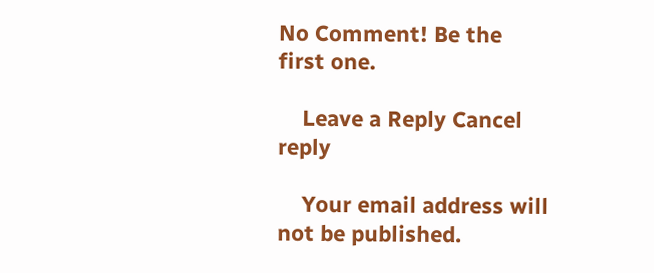No Comment! Be the first one.

    Leave a Reply Cancel reply

    Your email address will not be published.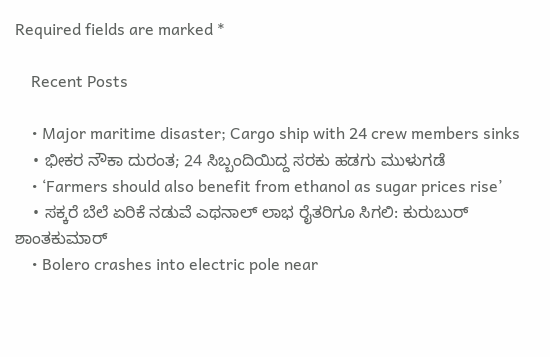Required fields are marked *

    Recent Posts

    • Major maritime disaster; Cargo ship with 24 crew members sinks
    • ಭೀಕರ ನೌಕಾ ದುರಂತ; 24 ಸಿಬ್ಬಂದಿಯಿದ್ದ ಸರಕು ಹಡಗು ಮುಳುಗಡೆ
    • ‘Farmers should also benefit from ethanol as sugar prices rise’
    • ಸಕ್ಕರೆ ಬೆಲೆ ಏರಿಕೆ ನಡುವೆ ಎಥನಾಲ್ ಲಾಭ ರೈತರಿಗೂ ಸಿಗಲಿ: ಕುರುಬುರ್ ಶಾಂತಕುಮಾರ್
    • Bolero crashes into electric pole near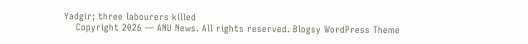Yadgir; three labourers killed
    Copyright 2026 — ANU News. All rights reserved. Blogsy WordPress Theme